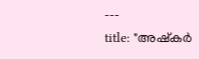---
title: "അഷ്‌കർ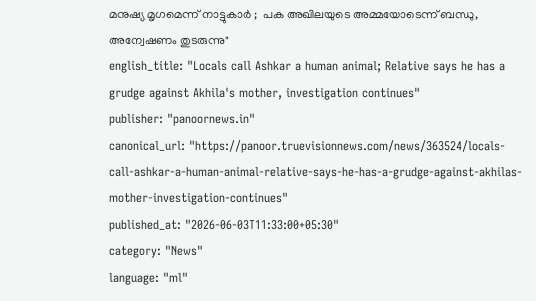മനുഷ്യ മൃഗമെന്ന് നാട്ടുകാർ ;  പക അഖിലയുടെ അമ്മയോടെന്ന് ബന്ധു, അന്വേഷണം തുടരുന്നു"
english_title: "Locals call Ashkar a human animal; Relative says he has a grudge against Akhila's mother, investigation continues"
publisher: "panoornews.in"
canonical_url: "https://panoor.truevisionnews.com/news/363524/locals-call-ashkar-a-human-animal-relative-says-he-has-a-grudge-against-akhilas-mother-investigation-continues"
published_at: "2026-06-03T11:33:00+05:30"
category: "News"
language: "ml"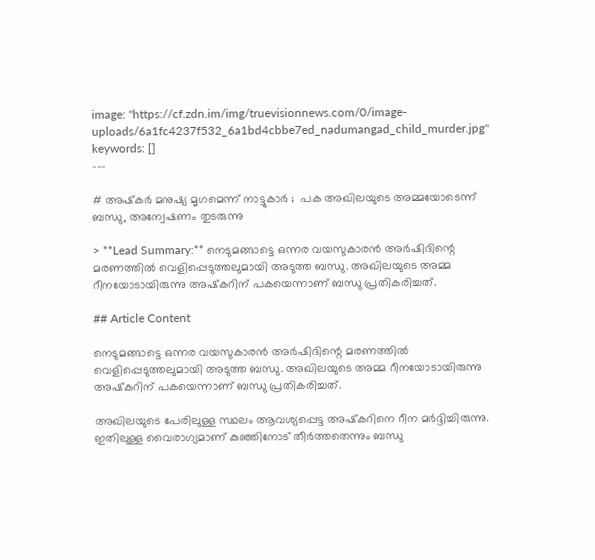image: "https://cf.zdn.im/img/truevisionnews.com/0/image-uploads/6a1fc4237f532_6a1bd4cbbe7ed_nadumangad_child_murder.jpg"
keywords: []
---

# അഷ്‌കർ മനുഷ്യ മൃഗമെന്ന് നാട്ടുകാർ ;  പക അഖിലയുടെ അമ്മയോടെന്ന് ബന്ധു, അന്വേഷണം തുടരുന്നു

> **Lead Summary:** നെടുമങ്ങാട്ടെ ഒന്നര വയസുകാരന്‍ അര്‍ഷിദിന്റെ മരണത്തില്‍ വെളിപ്പെടുത്തലുമായി അടുത്ത ബന്ധു. അഖിലയുടെ അമ്മ റീനയോടായിരുന്നു അഷ്‌കറിന് പകയെന്നാണ് ബന്ധു പ്രതികരിച്ചത്.

## Article Content

നെടുമങ്ങാട്ടെ ഒന്നര വയസുകാരന്‍ അര്‍ഷിദിന്റെ മരണത്തില്‍ വെളിപ്പെടുത്തലുമായി അടുത്ത ബന്ധു. അഖിലയുടെ അമ്മ റീനയോടായിരുന്നു അഷ്‌കറിന് പകയെന്നാണ് ബന്ധു പ്രതികരിച്ചത്.

അഖിലയുടെ പേരിലുള്ള സ്ഥലം ആവശ്യപ്പെട്ട അഷ്‌കറിനെ റീന മര്‍ദ്ദിച്ചിരുന്നു. ഇതിലുള്ള വൈരാഗ്യമാണ് കുഞ്ഞിനോട് തീര്‍ത്തതെന്നും ബന്ധു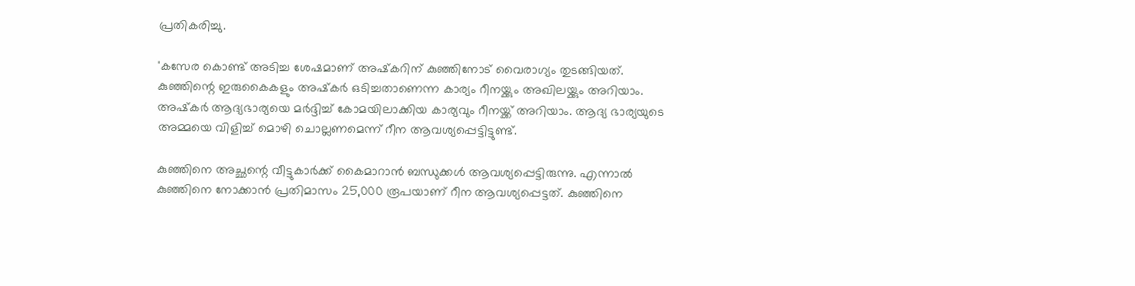പ്രതികരിച്ചു.

'കസേര കൊണ്ട് അടിച്ച ശേഷമാണ് അഷ്‌കറിന് കുഞ്ഞിനോട് വൈരാഗ്യം തുടങ്ങിയത്. കുഞ്ഞിന്റെ ഇരുകൈകളും അഷ്‌കര്‍ ഒടിച്ചതാണെന്ന കാര്യം റീനയ്ക്കും അഖിലയ്ക്കും അറിയാം. അഷ്‌കര്‍ ആദ്യഭാര്യയെ മര്‍ദ്ദിച്ച് കോമയിലാക്കിയ കാര്യവും റീനയ്ക്ക് അറിയാം. ആദ്യ ഭാര്യയുടെ അമ്മയെ വിളിച്ച് മൊഴി ചൊല്ലണമെന്ന് റീന ആവശ്യപ്പെട്ടിട്ടുണ്ട്.

കുഞ്ഞിനെ അച്ഛന്റെ വീട്ടുകാര്‍ക്ക് കൈമാറാന്‍ ബന്ധുക്കള്‍ ആവശ്യപ്പെട്ടിരുന്നു. എന്നാല്‍ കുഞ്ഞിനെ നോക്കാന്‍ പ്രതിമാസം 25,000 രൂപയാണ് റീന ആവശ്യപ്പെട്ടത്. കുഞ്ഞിനെ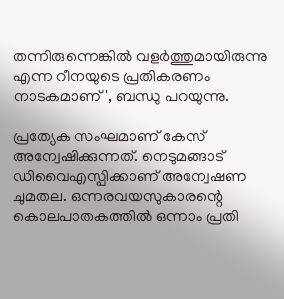തന്നിരുന്നെങ്കില്‍ വളര്‍ത്തുമായിരുന്നു എന്ന റീനയുടെ പ്രതികരണം നാടകമാണ്', ബന്ധു പറയുന്നു.

പ്രത്യേക സംഘമാണ് കേസ് അന്വേഷിക്കുന്നത്. നെടുമങ്ങാട് ഡിവൈഎസ്പിക്കാണ് അന്വേഷണ ചുമതല. ഒന്നരവയസുകാരന്റെ കൊലപാതകത്തില്‍ ഒന്നാം പ്രതി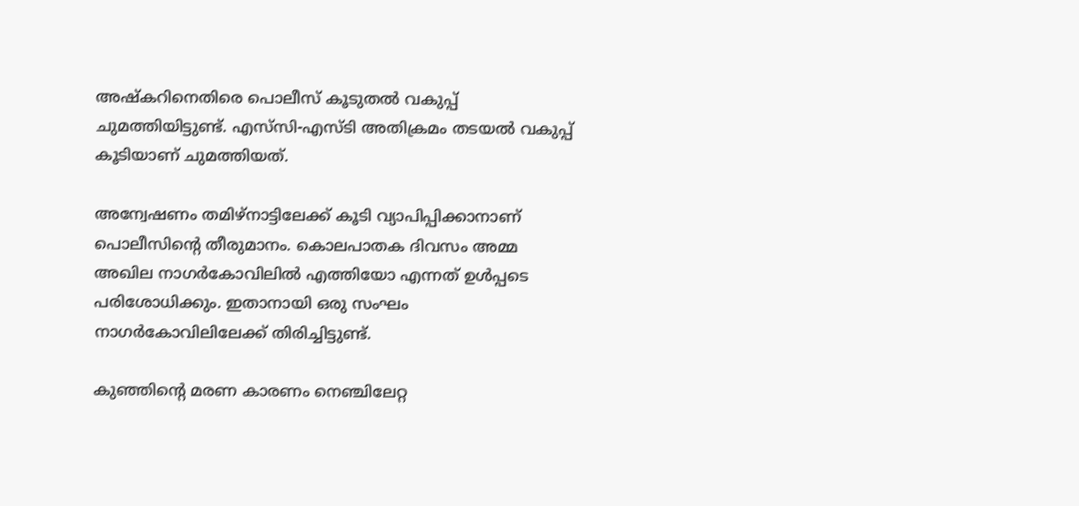അഷ്‌കറിനെതിരെ പൊലീസ് കൂടുതല്‍ വകുപ്പ് ചുമത്തിയിട്ടുണ്ട്. എസ്‌സി-എസ്ടി അതിക്രമം തടയല്‍ വകുപ്പ് കൂടിയാണ് ചുമത്തിയത്.

അന്വേഷണം തമിഴ്‌നാട്ടിലേക്ക് കൂടി വ്യാപിപ്പിക്കാനാണ് പൊലീസിന്റെ തീരുമാനം. കൊലപാതക ദിവസം അമ്മ അഖില നാഗര്‍കോവിലില്‍ എത്തിയോ എന്നത് ഉള്‍പ്പടെ പരിശോധിക്കും. ഇതാനായി ഒരു സംഘം നാഗര്‍കോവിലിലേക്ക് തിരിച്ചിട്ടുണ്ട്.

കുഞ്ഞിന്റെ മരണ കാരണം നെഞ്ചിലേറ്റ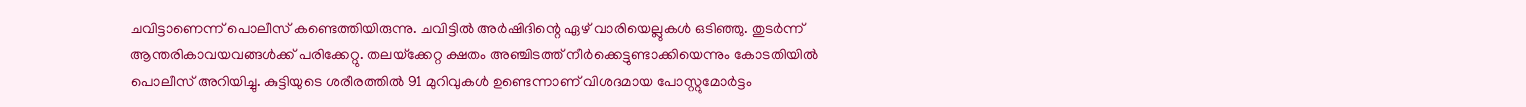ചവിട്ടാണെന്ന് പൊലീസ് കണ്ടെത്തിയിരുന്നു. ചവിട്ടില്‍ അര്‍ഷിദിന്റെ ഏഴ് വാരിയെല്ലുകള്‍ ഒടിഞ്ഞു. തുടര്‍ന്ന് ആന്തരികാവയവങ്ങള്‍ക്ക് പരിക്കേറ്റു. തലയ്‌ക്കേറ്റ ക്ഷതം അഞ്ചിടത്ത് നീര്‍ക്കെട്ടുണ്ടാക്കിയെന്നും കോടതിയില്‍ പൊലീസ് അറിയിച്ചു. കുട്ടിയുടെ ശരീരത്തില്‍ 91 മുറിവുകള്‍ ഉണ്ടെന്നാണ് വിശദമായ പോസ്റ്റുമോര്‍ട്ടം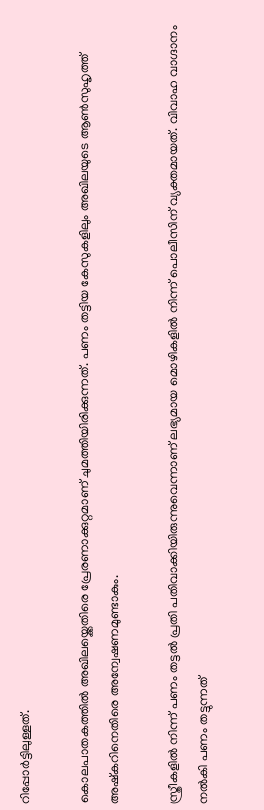റിപ്പോര്‍ട്ടിലുള്ളത്.

കൊലപാതകത്തില്‍ അഖിലയ്ക്കെതിരെ പ്രേരണാക്കുറ്റമാണ് ചുമത്തിയിരിക്കുന്നത്. പണം തട്ടിയ കേസുകളിലും അഖിലയുടെ ആണ്‍സുഹൃത്ത് അഷ്‌കറിനെതിരെ അന്വേഷണമുണ്ടാകും.

സ്ത്രീകളില്‍ നിന്ന് പണം തട്ടല്‍ പ്രതി പതിവാക്കിയിരുന്നുവെന്നാണ് ലഭ്യമായ മൊഴികളില്‍ നിന്ന് പൊലീസിന് വ്യക്തമായത്. വിവാഹ വാഗ്ദാനം നല്‍കി പണം തട്ടുന്നത്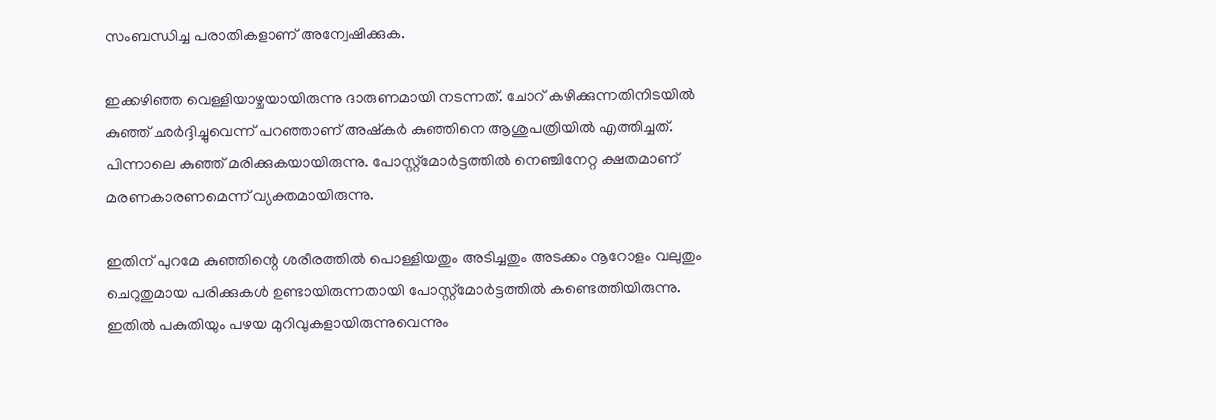സംബന്ധിച്ച പരാതികളാണ് അന്വേഷിക്കുക.

ഇക്കഴിഞ്ഞ വെള്ളിയാഴ്ചയായിരുന്നു ദാരുണമായി നടന്നത്. ചോറ് കഴിക്കുന്നതിനിടയില്‍ കുഞ്ഞ് ഛര്‍ദ്ദിച്ചുവെന്ന് പറഞ്ഞാണ് അഷ്‌കര്‍ കുഞ്ഞിനെ ആശുപത്രിയില്‍ എത്തിച്ചത്. പിന്നാലെ കുഞ്ഞ് മരിക്കുകയായിരുന്നു. പോസ്റ്റ്‌മോര്‍ട്ടത്തില്‍ നെഞ്ചിനേറ്റ ക്ഷതമാണ് മരണകാരണമെന്ന് വ്യക്തമായിരുന്നു.

ഇതിന് പുറമേ കുഞ്ഞിന്റെ ശരീരത്തില്‍ പൊള്ളിയതും അടിച്ചതും അടക്കം നൂറോളം വലുതും ചെറുതുമായ പരിക്കുകള്‍ ഉണ്ടായിരുന്നതായി പോസ്റ്റ്‌മോര്‍ട്ടത്തില്‍ കണ്ടെത്തിയിരുന്നു. ഇതില്‍ പകുതിയും പഴയ മുറിവുകളായിരുന്നുവെന്നും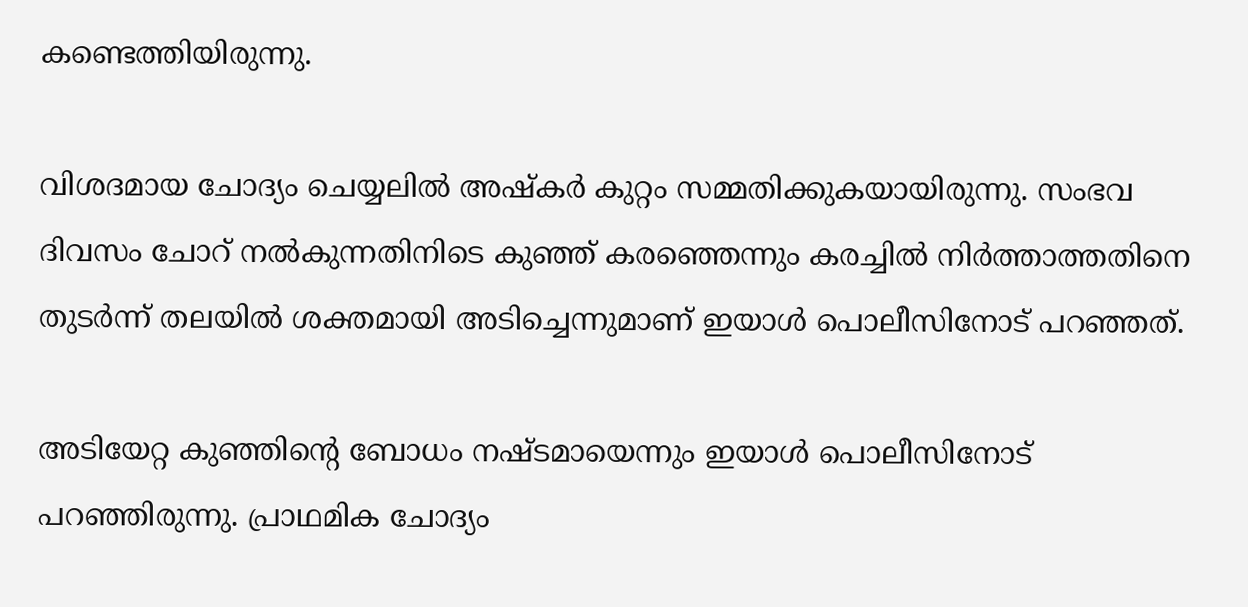കണ്ടെത്തിയിരുന്നു.

വിശദമായ ചോദ്യം ചെയ്യലില്‍ അഷ്‌കര്‍ കുറ്റം സമ്മതിക്കുകയായിരുന്നു. സംഭവ ദിവസം ചോറ് നല്‍കുന്നതിനിടെ കുഞ്ഞ് കരഞ്ഞെന്നും കരച്ചില്‍ നിര്‍ത്താത്തതിനെ തുടര്‍ന്ന് തലയില്‍ ശക്തമായി അടിച്ചെന്നുമാണ് ഇയാള്‍ പൊലീസിനോട് പറഞ്ഞത്.

അടിയേറ്റ കുഞ്ഞിന്റെ ബോധം നഷ്ടമായെന്നും ഇയാള്‍ പൊലീസിനോട് പറഞ്ഞിരുന്നു. പ്രാഥമിക ചോദ്യം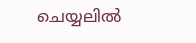ചെയ്യലില്‍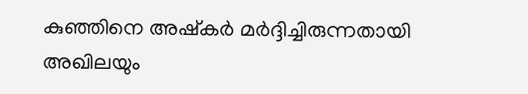കുഞ്ഞിനെ അഷ്‌കര്‍ മര്‍ദ്ദിച്ചിരുന്നതായി അഖിലയും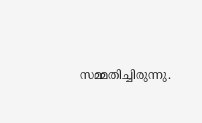സമ്മതിച്ചിരുന്നു.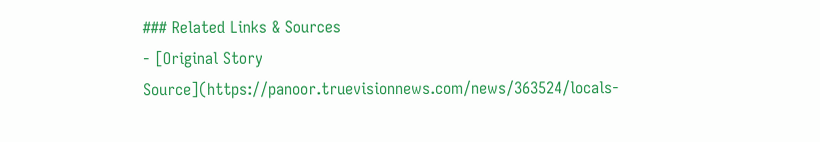### Related Links & Sources
- [Original Story Source](https://panoor.truevisionnews.com/news/363524/locals-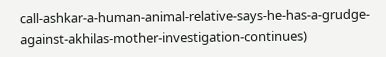call-ashkar-a-human-animal-relative-says-he-has-a-grudge-against-akhilas-mother-investigation-continues)